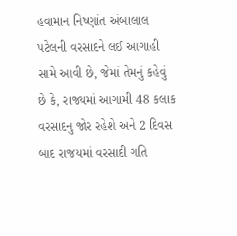હવામાન નિષ્ણાંત અંબાલાલ પટેલની વરસાદને લઈ આગાહી સામે આવી છે, જેમાં તેમનું કહેવું છે કે, રાજ્યમાં આગામી 48 કલાક વરસાદનુ જોર રહેશે અને 2 દિવસ બાદ રાજયમાં વરસાદી ગતિ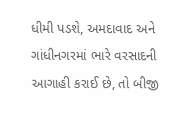ધીમી પડશે, અમદાવાદ અને ગાંધીનગરમાં ભારે વરસાદની આગાહી કરાઈ છે, તો બીજી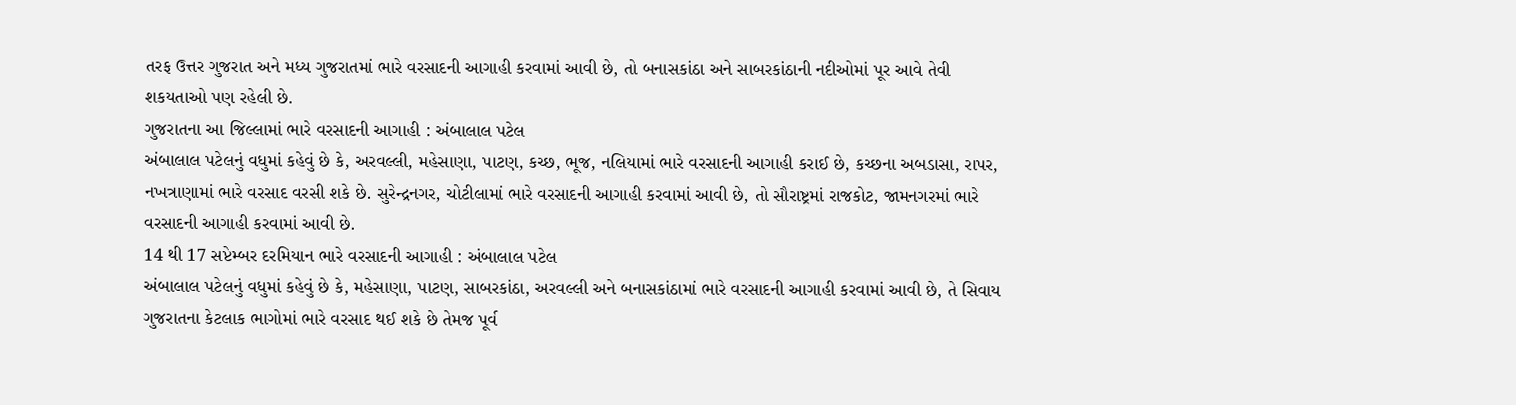તરફ ઉત્તર ગુજરાત અને મધ્ય ગુજરાતમાં ભારે વરસાદની આગાહી કરવામાં આવી છે, તો બનાસકાંઠા અને સાબરકાંઠાની નદીઓમાં પૂર આવે તેવી શકયતાઓ પણ રહેલી છે.
ગુજરાતના આ જિલ્લામાં ભારે વરસાદની આગાહી : અંબાલાલ પટેલ
અંબાલાલ પટેલનું વધુમાં કહેવું છે કે, અરવલ્લી, મહેસાણા, પાટણ, કચ્છ, ભૂજ, નલિયામાં ભારે વરસાદની આગાહી કરાઈ છે, કચ્છના અબડાસા, રાપર, નખત્રાણામાં ભારે વરસાદ વરસી શકે છે. સુરેન્દ્રનગર, ચોટીલામાં ભારે વરસાદની આગાહી કરવામાં આવી છે, તો સૌરાષ્ટ્રમાં રાજકોટ, જામનગરમાં ભારે વરસાદની આગાહી કરવામાં આવી છે.
14 થી 17 સપ્ટેમ્બર દરમિયાન ભારે વરસાદની આગાહી : અંબાલાલ પટેલ
અંબાલાલ પટેલનું વધુમાં કહેવું છે કે, મહેસાણા, પાટણ, સાબરકાંઠા, અરવલ્લી અને બનાસકાંઠામાં ભારે વરસાદની આગાહી કરવામાં આવી છે, તે સિવાય ગુજરાતના કેટલાક ભાગોમાં ભારે વરસાદ થઈ શકે છે તેમજ પૂર્વ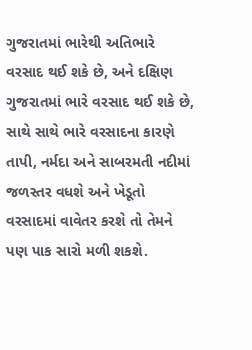ગુજરાતમાં ભારેથી અતિભારે વરસાદ થઈ શકે છે, અને દક્ષિણ ગુજરાતમાં ભારે વરસાદ થઈ શકે છે, સાથે સાથે ભારે વરસાદના કારણે તાપી, નર્મદા અને સાબરમતી નદીમાં જળસ્તર વધશે અને ખેડૂતો વરસાદમાં વાવેતર કરશે તો તેમને પણ પાક સારો મળી શકશે.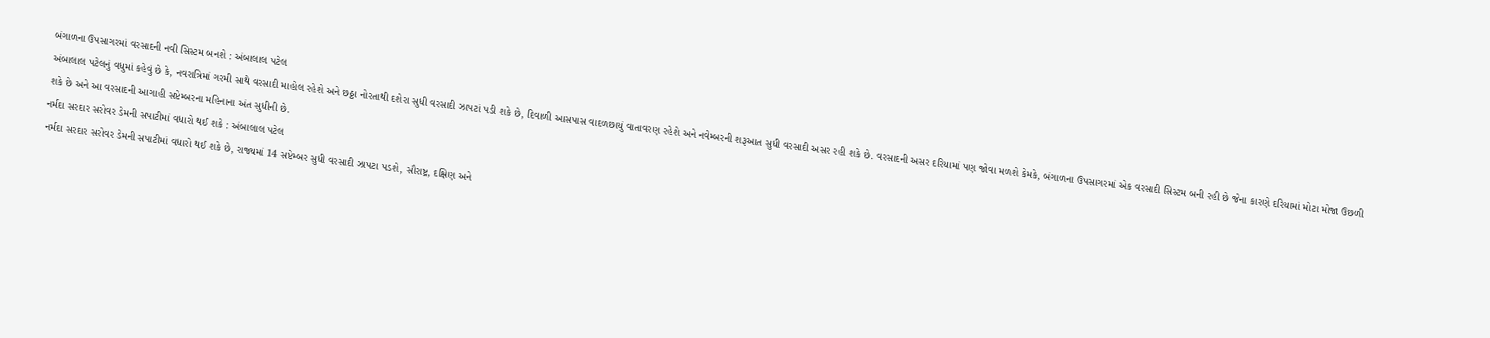બંગાળના ઉપસાગરમાં વરસાદની નવી સિસ્ટમ બનશે : અંબાલાલ પટેલ
અંબાલાલ પટેલનું વધુમાં કહેવું છે કે, નવરાત્રિમાં ગરમી સાથે વરસાદી માહોલ રહેશે અને છઠ્ઠા નોરતાથી દશેરા સુધી વરસાદી ઝાપટાં પડી શકે છે, દિવાળી આસપાસ વાદળછાયું વાતાવરણ રહેશે અને નવેમ્બરની શરૂઆત સુધી વરસાદી અસર રહી શકે છે. વરસાદની અસર દરિયામાં પણ જોવા મળશે કેમકે, બંગાળના ઉપસાગરમાં એક વરસાદી સિસ્ટમ બની રહી છે જેના કારણે દરિયામાં મોટા મોજા ઉછળી શકે છે અને આ વરસાદની આગાહી સપ્ટેમ્બરના મહિનાના અંત સુધીની છે.
નર્મદા સરદાર સરોવર ડેમની સપાટીમાં વધારો થઈ શકે : અંબાલાલ પટેલ
નર્મદા સરદાર સરોવર ડેમની સપાટીમાં વધારો થઈ શકે છે, રાજ્યમાં 14 સપ્ટેમ્બર સુધી વરસાદી ઝાપટા પડશે, સૌરાષ્ટ્ર, દક્ષિણ અને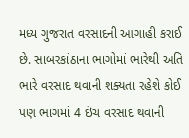મધ્ય ગુજરાત વરસાદની આગાહી કરાઈ છે. સાબરકાંઠાના ભાગોમાં ભારેથી અતિ ભારે વરસાદ થવાની શક્યતા રહેશે કોઈ પણ ભાગમાં 4 ઇંચ વરસાદ થવાની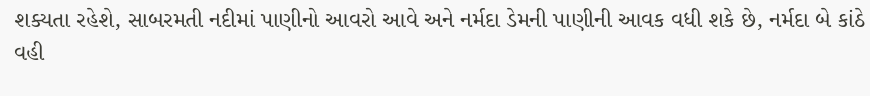શક્યતા રહેશે, સાબરમતી નદીમાં પાણીનો આવરો આવે અને નર્મદા ડેમની પાણીની આવક વધી શકે છે, નર્મદા બે કાંઠે વહી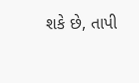શકે છે, તાપી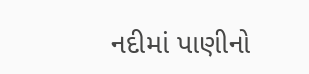નદીમાં પાણીનો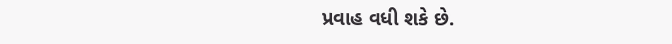પ્રવાહ વધી શકે છે.